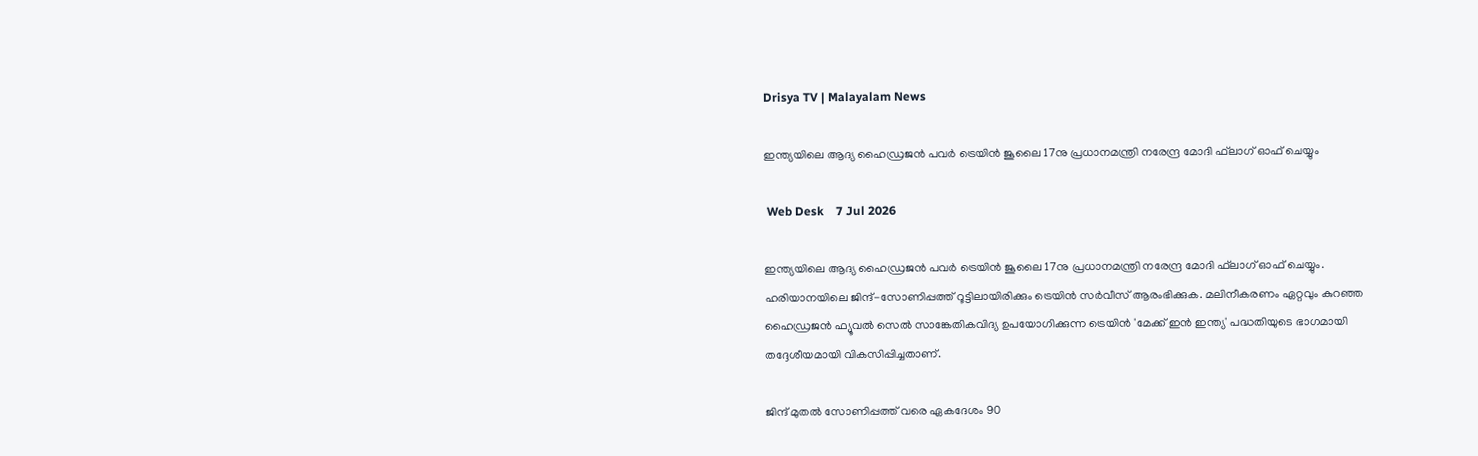Drisya TV | Malayalam News

ഇന്ത്യയിലെ ആദ്യ ഹൈഡ്രജന്‍ പവര്‍ ട്രെയിന്‍ ജൂലൈ 17നു പ്രധാനമന്ത്രി നരേന്ദ്ര മോദി ഫ്‌ലാഗ് ഓഫ് ചെയ്യും

 Web Desk    7 Jul 2026

ഇന്ത്യയിലെ ആദ്യ ഹൈഡ്രജന്‍ പവര്‍ ട്രെയിന്‍ ജൂലൈ 17നു പ്രധാനമന്ത്രി നരേന്ദ്ര മോദി ഫ്‌ലാഗ് ഓഫ് ചെയ്യും. ഹരിയാനയിലെ ജിന്ദ്-സോണിപ്പത്ത് റൂട്ടിലായിരിക്കും ട്രെയിന്‍ സര്‍വീസ് ആരംഭിക്കുക. മലിനീകരണം ഏറ്റവും കുറഞ്ഞ ഹൈഡ്രജന്‍ ഫ്യൂവല്‍ സെല്‍ സാങ്കേതികവിദ്യ ഉപയോഗിക്കുന്ന ട്രെയിന്‍ 'മേക്ക് ഇന്‍ ഇന്ത്യ' പദ്ധതിയുടെ ഭാഗമായി തദ്ദേശീയമായി വികസിപ്പിച്ചതാണ്.

ജിന്ദ് മുതല്‍ സോണിപ്പത്ത് വരെ ഏകദേശം 90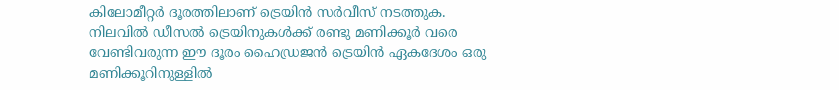കിലോമീറ്റര്‍ ദൂരത്തിലാണ് ട്രെയിന്‍ സര്‍വീസ് നടത്തുക. നിലവില്‍ ഡീസല്‍ ട്രെയിനുകള്‍ക്ക് രണ്ടു മണിക്കൂര്‍ വരെ വേണ്ടിവരുന്ന ഈ ദൂരം ഹൈഡ്രജന്‍ ട്രെയിന്‍ ഏകദേശം ഒരു മണിക്കൂറിനുള്ളില്‍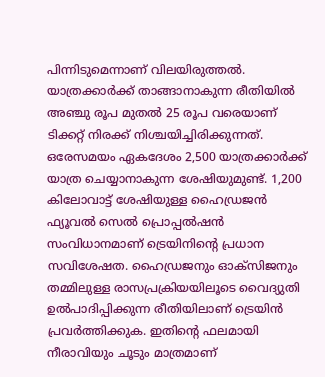പിന്നിടുമെന്നാണ് വിലയിരുത്തല്‍. യാത്രക്കാര്‍ക്ക് താങ്ങാനാകുന്ന രീതിയില്‍ അഞ്ചു രൂപ മുതല്‍ 25 രൂപ വരെയാണ് ടിക്കറ്റ് നിരക്ക് നിശ്ചയിച്ചിരിക്കുന്നത്. ഒരേസമയം ഏകദേശം 2,500 യാത്രക്കാര്‍ക്ക് യാത്ര ചെയ്യാനാകുന്ന ശേഷിയുമുണ്ട്. 1,200 കിലോവാട്ട് ശേഷിയുള്ള ഹൈഡ്രജന്‍ ഫ്യൂവല്‍ സെല്‍ പ്രൊപ്പല്‍ഷന്‍ സംവിധാനമാണ് ട്രെയിനിന്റെ പ്രധാന സവിശേഷത. ഹൈഡ്രജനും ഓക്‌സിജനും തമ്മിലുള്ള രാസപ്രക്രിയയിലൂടെ വൈദ്യുതി ഉല്‍പാദിപ്പിക്കുന്ന രീതിയിലാണ് ട്രെയിന്‍ പ്രവര്‍ത്തിക്കുക. ഇതിന്റെ ഫലമായി നീരാവിയും ചൂടും മാത്രമാണ്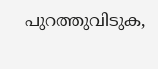പുറത്തുവിടുക,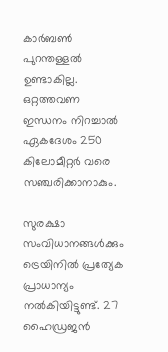കാര്‍ബണ്‍ പുറന്തള്ളല്‍ ഉണ്ടാകില്ല. ഒറ്റത്തവണ ഇന്ധനം നിറച്ചാല്‍ ഏകദേശം 250 കിലോമീറ്റര്‍ വരെ സഞ്ചരിക്കാനാകും.

സുരക്ഷാ സംവിധാനങ്ങള്‍ക്കും ട്രെയിനില്‍ പ്രത്യേക പ്രാധാന്യം നല്‍കിയിട്ടുണ്ട്. 27 ഹൈഡ്രജന്‍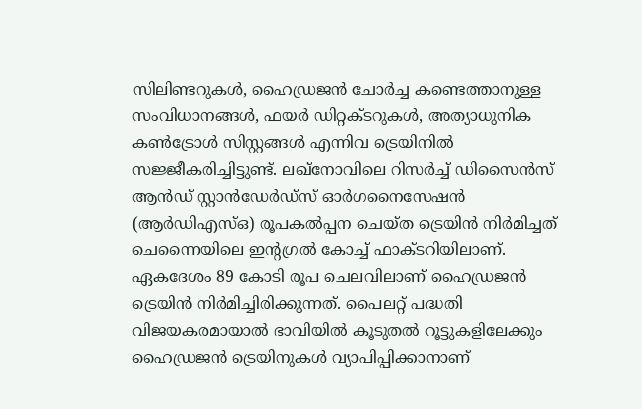സിലിണ്ടറുകള്‍, ഹൈഡ്രജന്‍ ചോര്‍ച്ച കണ്ടെത്താനുള്ള സംവിധാനങ്ങള്‍, ഫയര്‍ ഡിറ്റക്ടറുകള്‍, അത്യാധുനിക കണ്‍ട്രോള്‍ സിസ്റ്റങ്ങള്‍ എന്നിവ ട്രെയിനില്‍ സജ്ജീകരിച്ചിട്ടുണ്ട്. ലഖ്‌നോവിലെ റിസര്‍ച്ച് ഡിസൈന്‍സ് ആന്‍ഡ് സ്റ്റാന്‍ഡേര്‍ഡ്‌സ് ഓര്‍ഗനൈസേഷന്‍ (ആര്‍ഡിഎസ്ഒ) രൂപകല്‍പ്പന ചെയ്ത ട്രെയിന്‍ നിര്‍മിച്ചത് ചെന്നൈയിലെ ഇന്റഗ്രല്‍ കോച്ച് ഫാക്ടറിയിലാണ്. ഏകദേശം 89 കോടി രൂപ ചെലവിലാണ് ഹൈഡ്രജന്‍ ട്രെയിന്‍ നിര്‍മിച്ചിരിക്കുന്നത്. പൈലറ്റ് പദ്ധതി വിജയകരമായാല്‍ ഭാവിയില്‍ കൂടുതല്‍ റൂട്ടുകളിലേക്കും ഹൈഡ്രജന്‍ ട്രെയിനുകള്‍ വ്യാപിപ്പിക്കാനാണ്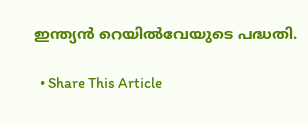ഇന്ത്യന്‍ റെയില്‍വേയുടെ പദ്ധതി.

  • Share This Article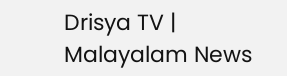Drisya TV | Malayalam News